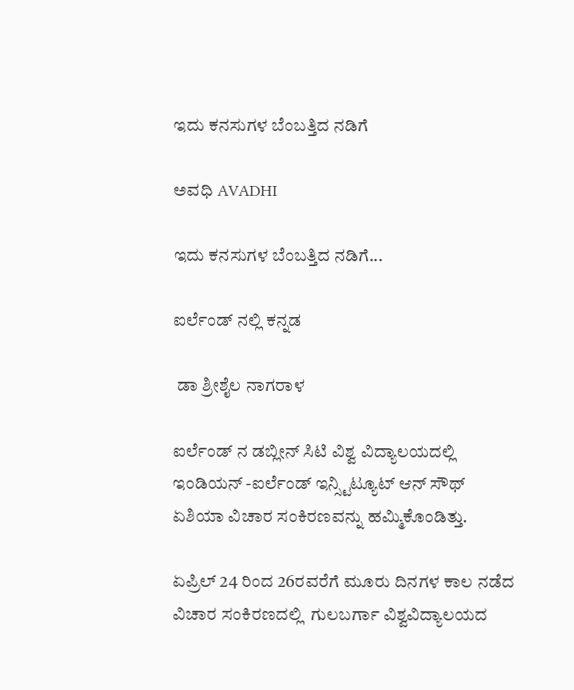ಇದು ಕನಸುಗಳ ಬೆಂಬತ್ತಿದ ನಡಿಗೆ‍

ಅವಧಿ AVADHI

ಇದು ಕನಸುಗಳ ಬೆಂಬತ್ತಿದ ನಡಿಗೆ...

ಐರ್ಲೆಂಡ್ ನಲ್ಲಿ ಕನ್ನಡ

 ಡಾ ಶ್ರೀಶೈಲ ನಾಗರಾಳ

ಐರ್ಲೆಂಡ್ ನ ಡಬ್ಲೀನ್ ಸಿಟಿ ವಿಶ್ವ ವಿದ್ಯಾಲಯದಲ್ಲಿ ಇಂಡಿಯನ್ -ಐರ್ಲೆಂಡ್ ಇನ್ಸ್ಟಿಟ್ಯೂಟ್ ಆನ್ ಸೌಥ್ ಏಶಿಯಾ ವಿಚಾರ ಸಂಕಿರಣವನ್ನು ಹಮ್ಮಿಕೊಂಡಿತ್ತು.

ಏಪ್ರಿಲ್ 24 ರಿಂದ 26ರವರೆಗೆ ಮೂರು ದಿನಗಳ ಕಾಲ ನಡೆದ ವಿಚಾರ ಸಂಕಿರಣದಲ್ಲಿ  ಗುಲಬರ್ಗಾ ವಿಶ್ವವಿದ್ಯಾಲಯದ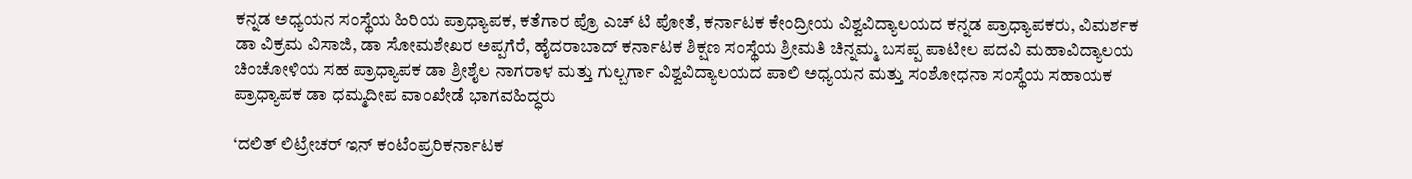ಕನ್ನಡ ಅಧ್ಯಯನ ಸಂಸ್ಥೆಯ ಹಿರಿಯ ಪ್ರಾಧ್ಯಾಪಕ, ಕತೆಗಾರ ಪ್ರೊ ಎಚ್ ಟಿ ಪೋತೆ, ಕರ್ನಾಟಕ ಕೇಂದ್ರೀಯ ವಿಶ್ವವಿದ್ಯಾಲಯದ ಕನ್ನಡ ಪ್ರಾಧ್ಯಾಪಕರು, ವಿಮರ್ಶಕ ಡಾ ವಿಕ್ರಮ ವಿಸಾಜಿ, ಡಾ ಸೋಮಶೇಖರ ಅಪ್ಪಗೆರೆ, ಹೈದರಾಬಾದ್ ಕರ್ನಾಟಕ ಶಿಕ್ಷಣ ಸಂಸ್ಥೆಯ ಶ್ರೀಮತಿ ಚಿನ್ನಮ್ಮ ಬಸಪ್ಪ ಪಾಟೀಲ ಪದವಿ ಮಹಾವಿದ್ಯಾಲಯ ಚಿಂಚೋಳಿಯ ಸಹ ಪ್ರಾಧ್ಯಾಪಕ ಡಾ ಶ್ರೀಶೈಲ ನಾಗರಾಳ ಮತ್ತು ಗುಲ್ಬರ್ಗಾ ವಿಶ್ವವಿದ್ಯಾಲಯದ ಪಾಲಿ ಅಧ್ಯಯನ ಮತ್ತು ಸಂಶೋಧನಾ ಸಂಸ್ಥೆಯ ಸಹಾಯಕ ಪ್ರಾಧ್ಯಾಪಕ ಡಾ ಧಮ್ಮದೀಪ ವಾಂಖೇಡೆ ಭಾಗವಹಿದ್ಧರು

‘ದಲಿತ್ ಲಿಟ್ರೇಚರ್ ಇನ್ ಕಂಟೆಂಪ್ರರಿಕರ್ನಾಟಕ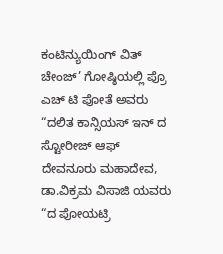ಕಂಟಿನ್ಯುಯಿಂಗ್ ವಿತ್ ಚೇಂಜ್’ ಗೋಷ್ಠಿಯಲ್ಲಿ ಪ್ರೊ ಎಚ್ ಟಿ ಪೋತೆ ಅವರು “ದಲಿತ ಕಾನ್ಸಿಯಸ್ ಇನ್ ದ ಸ್ಟೋರೀಜ್ ಆಫ್ ದೇವನೂರು ಮಹಾದೇವ, ಡಾ.ವಿಕ್ರಮ ವಿಸಾಜಿ ಯವರು “ದ ಪೋಯಟ್ರಿ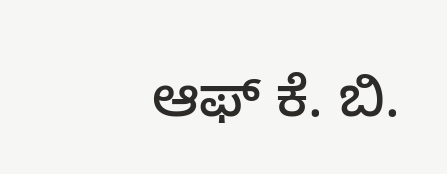ಆಫ್ ಕೆ. ಬಿ.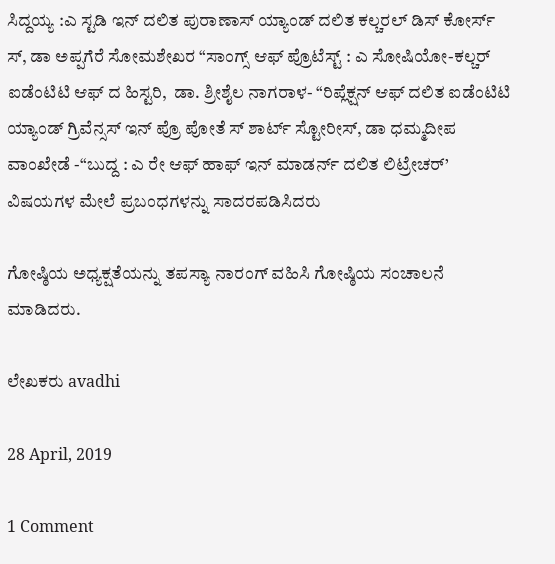ಸಿದ್ದಯ್ಯ :ಎ ಸ್ಟಡಿ ಇನ್ ದಲಿತ ಪುರಾಣಾಸ್ ಯ್ಯಾಂಡ್ ದಲಿತ ಕಲ್ಚರಲ್ ಡಿಸ್ ಕೋರ್ಸ್ ಸ್, ಡಾ ಅಪ್ಪಗೆರೆ ಸೋಮಶೇಖರ “ಸಾಂಗ್ಸ್ ಆಫ್ ಪ್ರೊಟೆಸ್ಟ್ : ಎ ಸೋಷಿಯೋ-ಕಲ್ಚರ್ ಐಡೆಂಟಿಟಿ ಆಫ್ ದ ಹಿಸ್ಟರಿ,  ಡಾ. ಶ್ರೀಶೈಲ ನಾಗರಾಳ- “ರಿಪ್ಲೆಕ್ಷನ್ ಆಫ್ ದಲಿತ ಐಡೆಂಟಿಟಿ ಯ್ಯಾಂಡ್ ಗ್ರಿವೆನ್ಸಸ್ ಇನ್ ಪ್ರೊ ಪೋತೆ ಸ್ ಶಾರ್ಟ್ ಸ್ಟೋರೀಸ್, ಡಾ ಧಮ್ಮದೀಪ ವಾಂಖೇಡೆ -“ಬುದ್ದ : ಎ ರೇ ಆಫ್ ಹಾಫ್ ಇನ್ ಮಾಡರ್ನ್ ದಲಿತ ಲಿಟ್ರೇಚರ್’ ವಿಷಯಗಳ ಮೇಲೆ ಪ್ರಬಂಧಗಳನ್ನು ಸಾದರಪಡಿಸಿದರು

ಗೋಷ್ಠಿಯ ಅಧ್ಯಕ್ಷತೆಯನ್ನು ತಪಸ್ಯಾ ನಾರಂಗ್ ವಹಿಸಿ ಗೋಷ್ಠಿಯ ಸಂಚಾಲನೆ ಮಾಡಿದರು.

ಲೇಖಕರು avadhi

28 April, 2019

1 Comment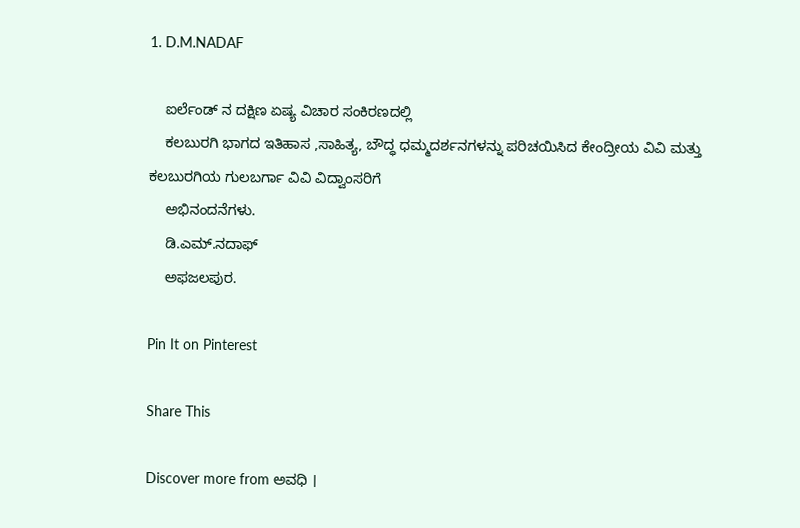1. D.M.NADAF

    ಐರ್ಲೆಂಡ್ ನ ದಕ್ಷಿಣ ಏಷ್ಯ ವಿಚಾರ ಸಂಕಿರಣದಲ್ಲಿ
    ಕಲಬುರಗಿ ಭಾಗದ ಇತಿಹಾಸ ,ಸಾಹಿತ್ಯ, ಬೌದ್ಧ ಧಮ್ಮದರ್ಶನಗಳನ್ನು ಪರಿಚಯಿಸಿದ ಕೇಂದ್ರೀಯ ವಿವಿ ಮತ್ತು ಕಲಬುರಗಿಯ ಗುಲಬರ್ಗಾ ವಿವಿ ವಿದ್ವಾಂಸರಿಗೆ
    ಅಭಿನಂದನೆಗಳು.
    ಡಿ.ಎಮ್.ನದಾಫ್
    ಅಫಜಲಪುರ.

Pin It on Pinterest

Share This

Discover more from ಅವಧಿ ।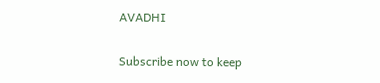AVADHI

Subscribe now to keep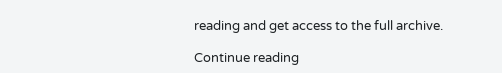reading and get access to the full archive.

Continue reading